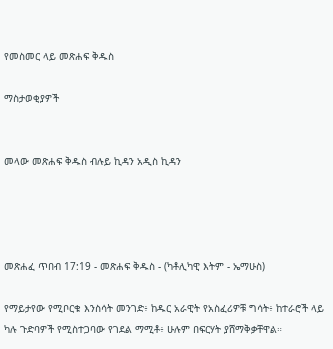የመስመር ላይ መጽሐፍ ቅዱስ

ማስታወቂያዎች


መላው መጽሐፍ ቅዱስ ብሉይ ኪዳን አዲስ ኪዳን




መጽሐፈ ጥበብ 17:19 - መጽሐፍ ቅዱስ - (ካቶሊካዊ እትም - ኤማሁስ)

የማይታየው የሚቦርቁ እንስሳት መንገድ፥ ከዱር አራዊት የአስፈሪዎቹ ግሳት፥ ከተራሮች ላይ ካሉ ጉድባዎች የሚስተጋባው የገደል ማሚቶ፥ ሁሉም በፍርሃት ያሸማቅቃቸዋል።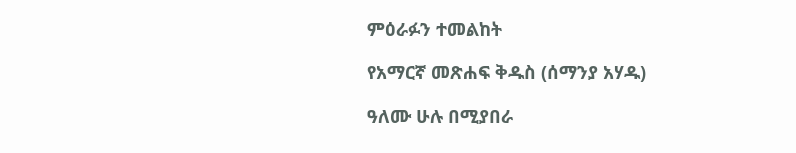ምዕራፉን ተመልከት

የአማርኛ መጽሐፍ ቅዱስ (ሰማንያ አሃዱ)

ዓለሙ ሁሉ በሚያበራ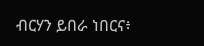ብርሃን ይበራ ነበርና፥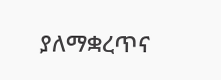ያለማቋረጥና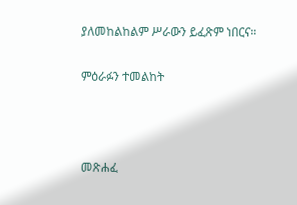ያለመከልከልም ሥራውን ይፈጽም ነበርና።

ምዕራፉን ተመልከት



መጽሐፈ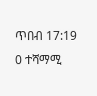ጥበብ 17:19
0 ተሻማሚ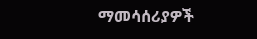ማመሳሰሪያዎች